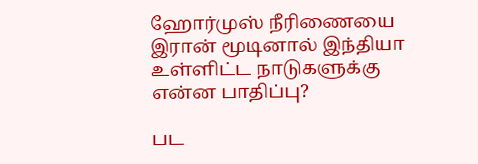ஹோர்முஸ் நீரிணையை இரான் மூடினால் இந்தியா உள்ளிட்ட நாடுகளுக்கு என்ன பாதிப்பு?

பட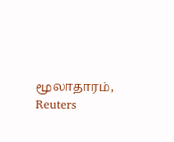மூலாதாரம், Reuters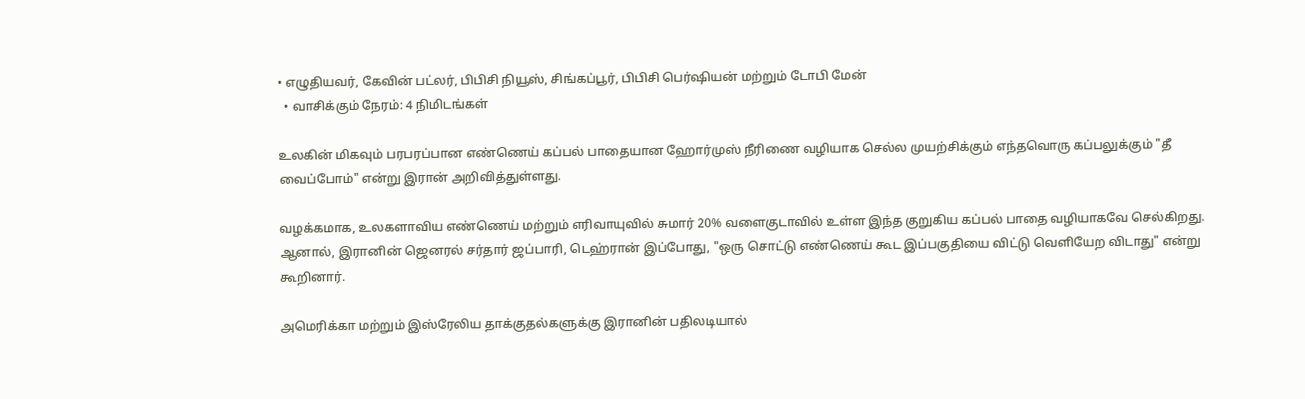• எழுதியவர், கேவின் பட்லர், பிபிசி நியூஸ், சிங்கப்பூர், பிபிசி பெர்ஷியன் மற்றும் டோபி மேன்
  • வாசிக்கும் நேரம்: 4 நிமிடங்கள்

உலகின் மிகவும் பரபரப்பான எண்ணெய் கப்பல் பாதையான ஹோர்முஸ் நீரிணை வழியாக செல்ல முயற்சிக்கும் எந்தவொரு கப்பலுக்கும் "தீ வைப்போம்" என்று இரான் அறிவித்துள்ளது.

வழக்கமாக, உலகளாவிய எண்ணெய் மற்றும் எரிவாயுவில் சுமார் 20% வளைகுடாவில் உள்ள இந்த குறுகிய கப்பல் பாதை வழியாகவே செல்கிறது. ஆனால், இரானின் ஜெனரல் சர்தார் ஜப்பாரி, டெஹ்ரான் இப்போது, "ஒரு சொட்டு எண்ணெய் கூட இப்பகுதியை விட்டு வெளியேற விடாது" என்று கூறினார்.

அமெரிக்கா மற்றும் இஸ்ரேலிய தாக்குதல்களுக்கு இரானின் பதிலடியால்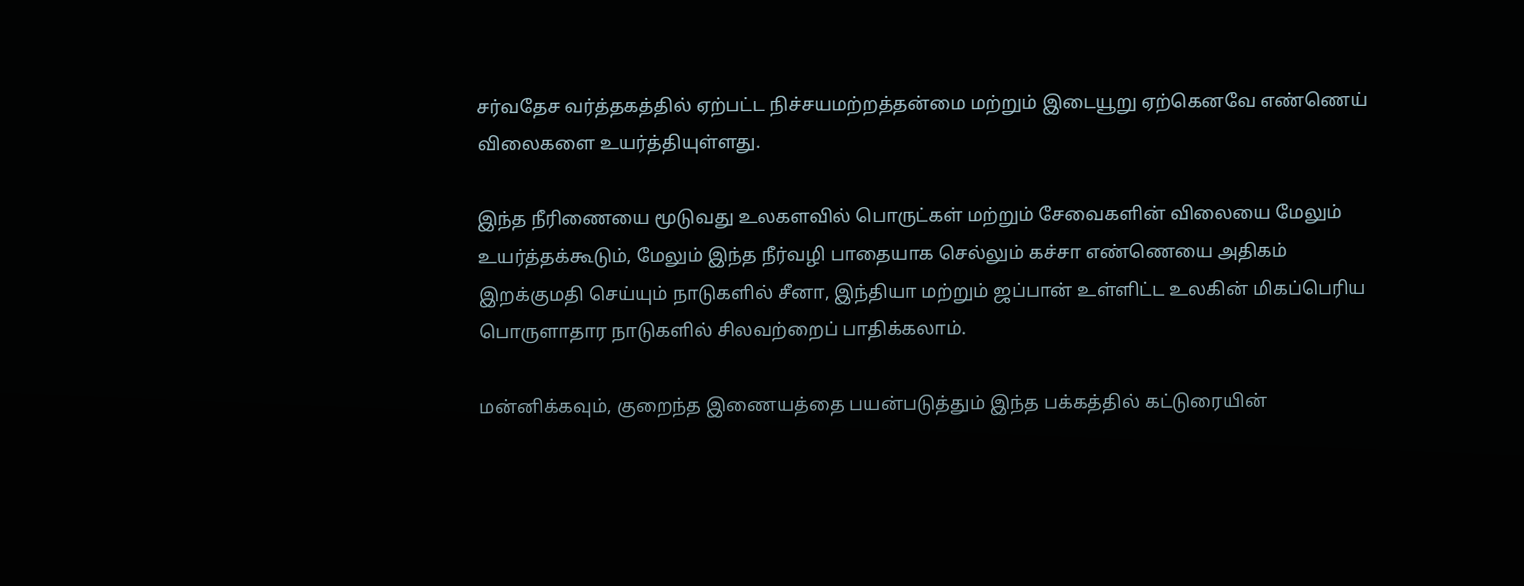சர்வதேச வர்த்தகத்தில் ஏற்பட்ட நிச்சயமற்றத்தன்மை மற்றும் இடையூறு ஏற்கெனவே எண்ணெய் விலைகளை உயர்த்தியுள்ளது.

இந்த நீரிணையை மூடுவது உலகளவில் பொருட்கள் மற்றும் சேவைகளின் விலையை மேலும் உயர்த்தக்கூடும், மேலும் இந்த நீர்வழி பாதையாக செல்லும் கச்சா எண்ணெயை அதிகம் இறக்குமதி செய்யும் நாடுகளில் சீனா, இந்தியா மற்றும் ஜப்பான் உள்ளிட்ட உலகின் மிகப்பெரிய பொருளாதார நாடுகளில் சிலவற்றைப் பாதிக்கலாம்.

மன்னிக்கவும், குறைந்த இணையத்தை பயன்படுத்தும் இந்த பக்கத்தில் கட்டுரையின்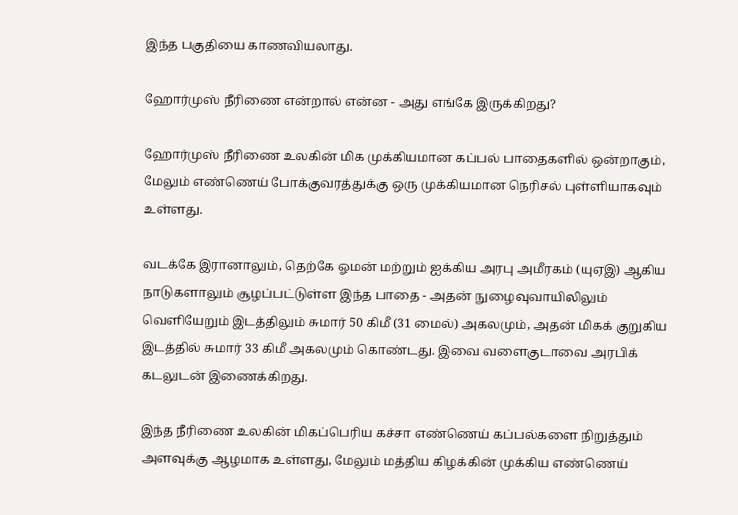இந்த பகுதியை காணவியலாது.

ஹோர்முஸ் நீரிணை என்றால் என்ன - அது எங்கே இருக்கிறது?

ஹோர்முஸ் நீரிணை உலகின் மிக முக்கியமான கப்பல் பாதைகளில் ஒன்றாகும், மேலும் எண்ணெய் போக்குவரத்துக்கு ஒரு முக்கியமான நெரிசல் புள்ளியாகவும் உள்ளது.

வடக்கே இரானாலும், தெற்கே ஓமன் மற்றும் ஐக்கிய அரபு அமீரகம் (யுஏஇ) ஆகிய நாடுகளாலும் சூழப்பட்டுள்ள இந்த பாதை - அதன் நுழைவுவாயிலிலும் வெளியேறும் இடத்திலும் சுமார் 50 கிமீ (31 மைல்) அகலமும், அதன் மிகக் குறுகிய இடத்தில் சுமார் 33 கிமீ அகலமும் கொண்டது. இவை வளைகுடாவை அரபிக் கடலுடன் இணைக்கிறது.

இந்த நீரிணை உலகின் மிகப்பெரிய கச்சா எண்ணெய் கப்பல்களை நிறுத்தும் அளவுக்கு ஆழமாக உள்ளது, மேலும் மத்திய கிழக்கின் முக்கிய எண்ணெய்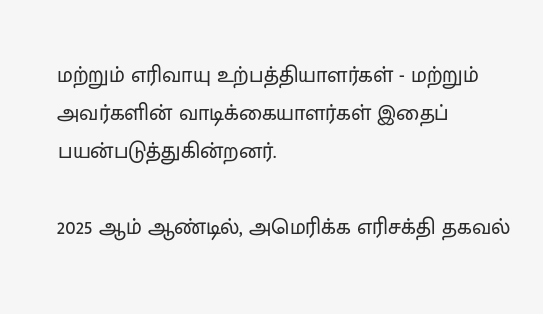மற்றும் எரிவாயு உற்பத்தியாளர்கள் - மற்றும் அவர்களின் வாடிக்கையாளர்கள் இதைப் பயன்படுத்துகின்றனர்.

2025 ஆம் ஆண்டில், அமெரிக்க எரிசக்தி தகவல்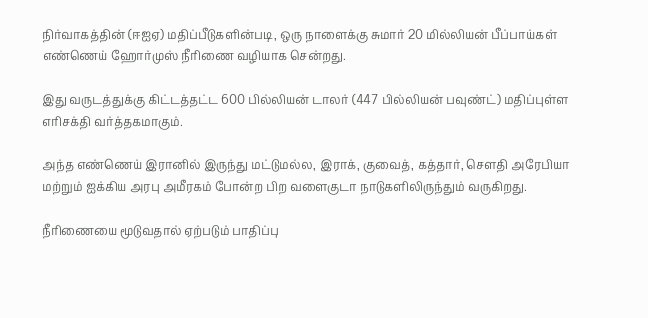நிர்வாகத்தின் (ஈஐஏ) மதிப்பீடுகளின்படி, ஒரு நாளைக்கு சுமார் 20 மில்லியன் பீப்பாய்கள் எண்ணெய் ஹோர்முஸ் நீரிணை வழியாக சென்றது.

இது வருடத்துக்கு கிட்டத்தட்ட 600 பில்லியன் டாலர் (447 பில்லியன் பவுண்ட்) மதிப்புள்ள எரிசக்தி வர்த்தகமாகும்.

அந்த எண்ணெய் இரானில் இருந்து மட்டுமல்ல, இராக், குவைத், கத்தார், செளதி அரேபியா மற்றும் ஐக்கிய அரபு அமீரகம் போன்ற பிற வளைகுடா நாடுகளிலிருந்தும் வருகிறது.

நீரிணையை மூடுவதால் ஏற்படும் பாதிப்பு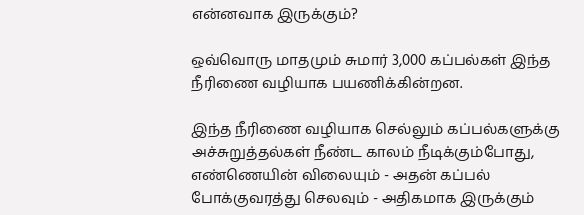என்னவாக இருக்கும்?

ஒவ்வொரு மாதமும் சுமார் 3,000 கப்பல்கள் இந்த நீரிணை வழியாக பயணிக்கின்றன.

இந்த நீரிணை வழியாக செல்லும் கப்பல்களுக்கு அச்சுறுத்தல்கள் நீண்ட காலம் நீடிக்கும்போது, எண்ணெயின் விலையும் - அதன் கப்பல் போக்குவரத்து செலவும் - அதிகமாக இருக்கும்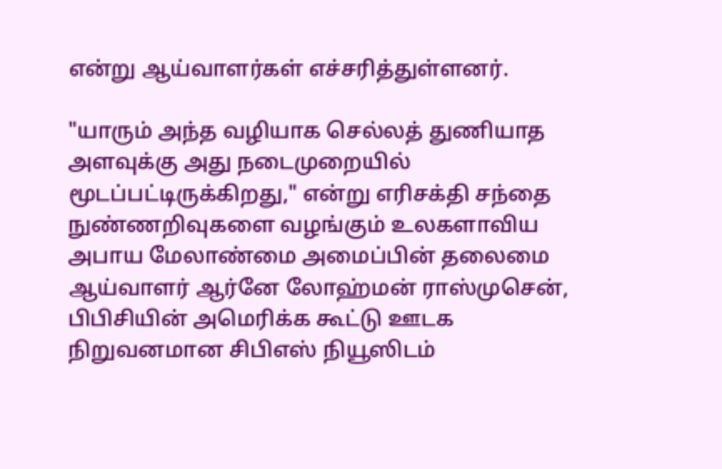என்று ஆய்வாளர்கள் எச்சரித்துள்ளனர்.

"யாரும் அந்த வழியாக செல்லத் துணியாத அளவுக்கு அது நடைமுறையில் மூடப்பட்டிருக்கிறது," என்று எரிசக்தி சந்தை நுண்ணறிவுகளை வழங்கும் உலகளாவிய அபாய மேலாண்மை அமைப்பின் தலைமை ஆய்வாளர் ஆர்னே லோஹ்மன் ராஸ்முசென், பிபிசியின் அமெரிக்க கூட்டு ஊடக நிறுவனமான சிபிஎஸ் நியூஸிடம்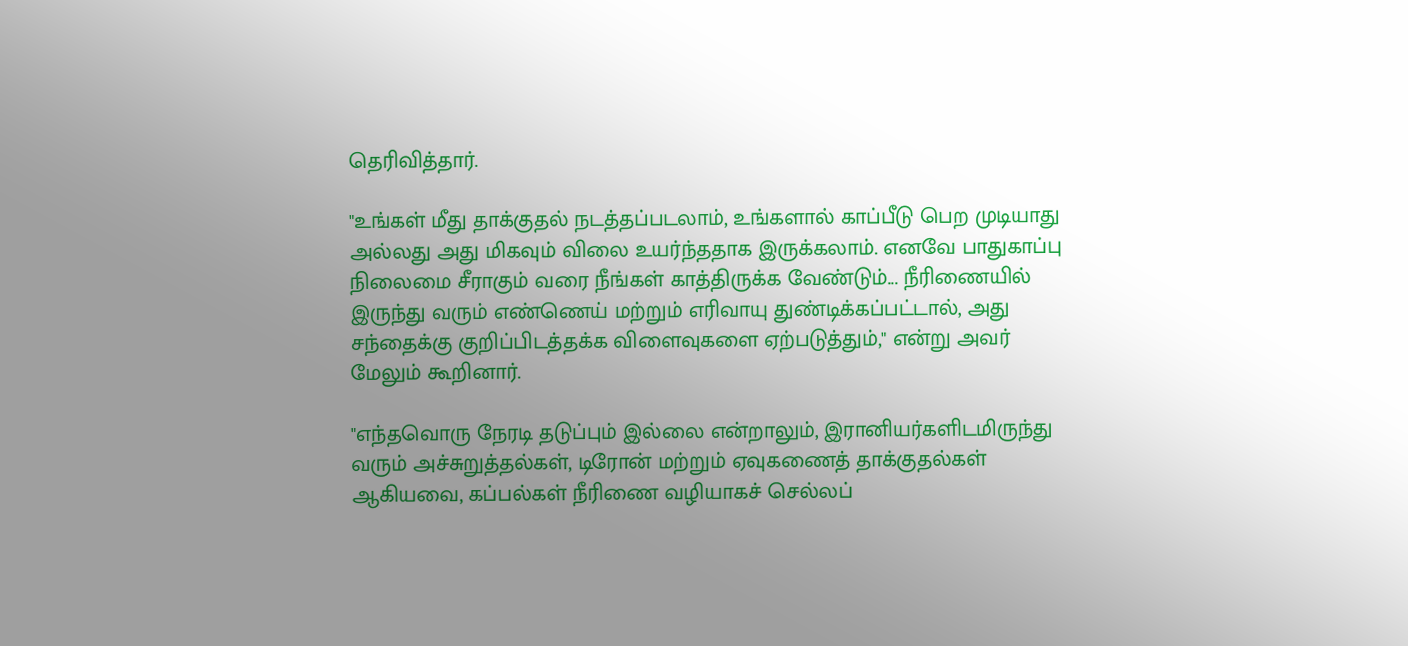தெரிவித்தார்.

"உங்கள் மீது தாக்குதல் நடத்தப்படலாம், உங்களால் காப்பீடு பெற முடியாது அல்லது அது மிகவும் விலை உயர்ந்ததாக இருக்கலாம். எனவே பாதுகாப்பு நிலைமை சீராகும் வரை நீங்கள் காத்திருக்க வேண்டும்... நீரிணையில் இருந்து வரும் எண்ணெய் மற்றும் எரிவாயு துண்டிக்கப்பட்டால், அது சந்தைக்கு குறிப்பிடத்தக்க விளைவுகளை ஏற்படுத்தும்," என்று அவர் மேலும் கூறினார்.

"எந்தவொரு நேரடி தடுப்பும் இல்லை என்றாலும், இரானியர்களிடமிருந்து வரும் அச்சுறுத்தல்கள், டிரோன் மற்றும் ஏவுகணைத் தாக்குதல்கள் ஆகியவை, கப்பல்கள் நீரிணை வழியாகச் செல்லப்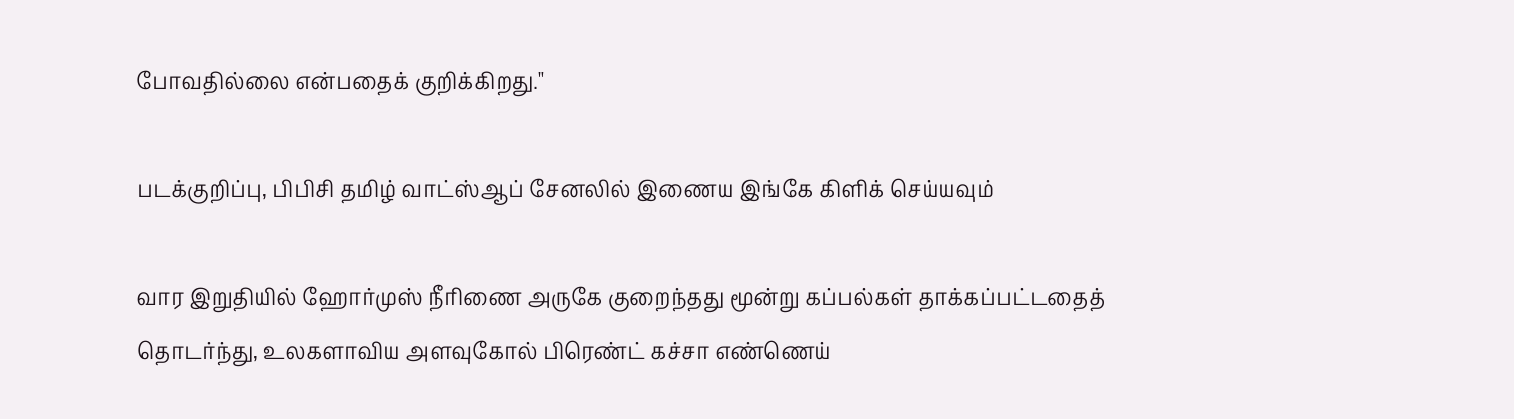போவதில்லை என்பதைக் குறிக்கிறது."

படக்குறிப்பு, பிபிசி தமிழ் வாட்ஸ்ஆப் சேனலில் இணைய இங்கே கிளிக் செய்யவும்

வார இறுதியில் ஹோர்முஸ் நீரிணை அருகே குறைந்தது மூன்று கப்பல்கள் தாக்கப்பட்டதைத் தொடர்ந்து, உலகளாவிய அளவுகோல் பிரெண்ட் கச்சா எண்ணெய்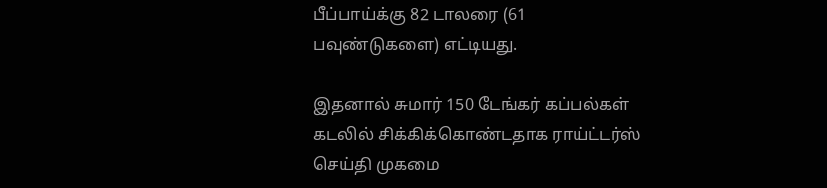பீப்பாய்க்கு 82 டாலரை (61 பவுண்டுகளை) எட்டியது.

இதனால் சுமார் 150 டேங்கர் கப்பல்கள் கடலில் சிக்கிக்கொண்டதாக ராய்ட்டர்ஸ் செய்தி முகமை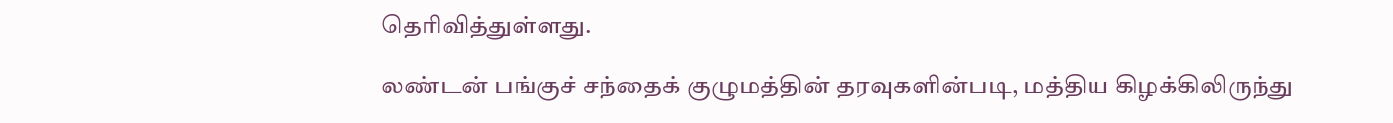தெரிவித்துள்ளது.

லண்டன் பங்குச் சந்தைக் குழுமத்தின் தரவுகளின்படி, மத்திய கிழக்கிலிருந்து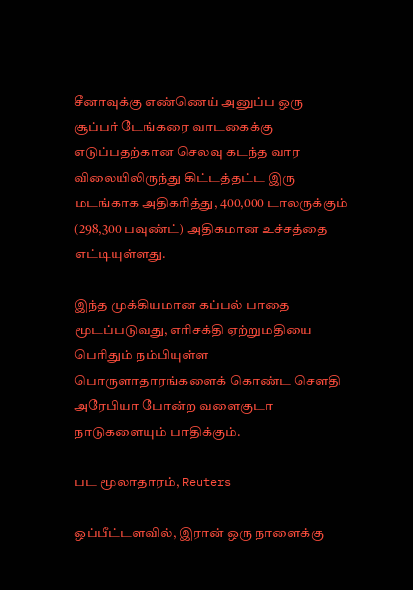சீனாவுக்கு எண்ணெய் அனுப்ப ஒரு சூப்பர் டேங்கரை வாடகைக்கு எடுப்பதற்கான செலவு கடந்த வார விலையிலிருந்து கிட்டத்தட்ட இரு மடங்காக அதிகரித்து, 400,000 டாலருக்கும் (298,300 பவுண்ட்) அதிகமான உச்சத்தை எட்டியுள்ளது.

இந்த முக்கியமான கப்பல் பாதை மூடப்படுவது, எரிசக்தி ஏற்றுமதியை பெரிதும் நம்பியுள்ள பொருளாதாரங்களைக் கொண்ட செளதி அரேபியா போன்ற வளைகுடா நாடுகளையும் பாதிக்கும்.

பட மூலாதாரம், Reuters

ஒப்பீட்டளவில், இரான் ஒரு நாளைக்கு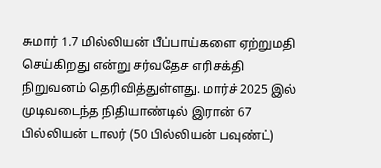சுமார் 1.7 மில்லியன் பீப்பாய்களை ஏற்றுமதி செய்கிறது என்று சர்வதேச எரிசக்தி நிறுவனம் தெரிவித்துள்ளது. மார்ச் 2025 இல் முடிவடைந்த நிதியாண்டில் இரான் 67 பில்லியன் டாலர் (50 பில்லியன் பவுண்ட்)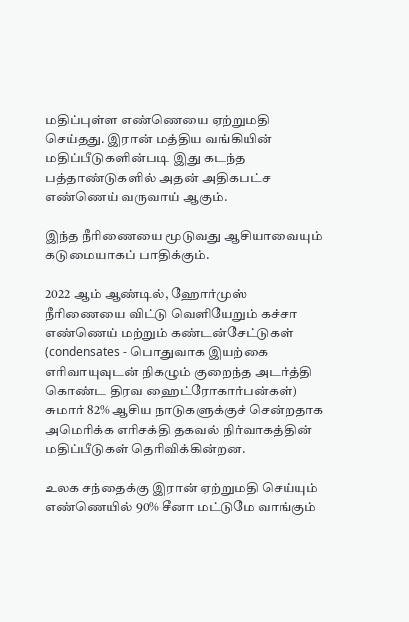மதிப்புள்ள எண்ணெயை ஏற்றுமதி செய்தது. இரான் மத்திய வங்கியின் மதிப்பீடுகளின்படி இது கடந்த பத்தாண்டுகளில் அதன் அதிகபட்ச எண்ணெய் வருவாய் ஆகும்.

இந்த நீரிணையை மூடுவது ஆசியாவையும் கடுமையாகப் பாதிக்கும்.

2022 ஆம் ஆண்டில், ஹோர்முஸ் நீரிணையை விட்டு வெளியேறும் கச்சா எண்ணெய் மற்றும் கண்டன்சேட்டுகள் (condensates - பொதுவாக இயற்கை எரிவாயுவுடன் நிகழும் குறைந்த அடர்த்தி கொண்ட திரவ ஹைட்ரோகார்பன்கள்) சுமார் 82% ஆசிய நாடுகளுக்குச் சென்றதாக அமெரிக்க எரிசக்தி தகவல் நிர்வாகத்தின் மதிப்பீடுகள் தெரிவிக்கின்றன.

உலக சந்தைக்கு இரான் ஏற்றுமதி செய்யும் எண்ணெயில் 90% சீனா மட்டுமே வாங்கும்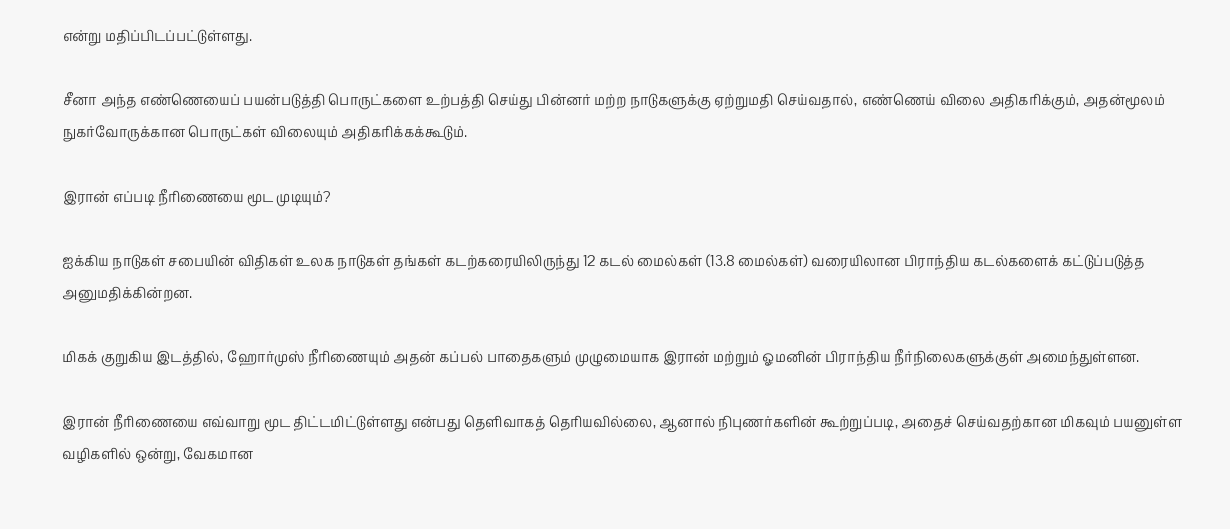என்று மதிப்பிடப்பட்டுள்ளது.

சீனா அந்த எண்ணெயைப் பயன்படுத்தி பொருட்களை உற்பத்தி செய்து பின்னர் மற்ற நாடுகளுக்கு ஏற்றுமதி செய்வதால், எண்ணெய் விலை அதிகரிக்கும், அதன்மூலம் நுகர்வோருக்கான பொருட்கள் விலையும் அதிகரிக்கக்கூடும்.

இரான் எப்படி நீரிணையை மூட முடியும்?

ஐக்கிய நாடுகள் சபையின் விதிகள் உலக நாடுகள் தங்கள் கடற்கரையிலிருந்து 12 கடல் மைல்கள் (13.8 மைல்கள்) வரையிலான பிராந்திய கடல்களைக் கட்டுப்படுத்த அனுமதிக்கின்றன.

மிகக் குறுகிய இடத்தில், ஹோர்முஸ் நீரிணையும் அதன் கப்பல் பாதைகளும் முழுமையாக இரான் மற்றும் ஓமனின் பிராந்திய நீர்நிலைகளுக்குள் அமைந்துள்ளன.

இரான் நீரிணையை எவ்வாறு மூட திட்டமிட்டுள்ளது என்பது தெளிவாகத் தெரியவில்லை, ஆனால் நிபுணர்களின் கூற்றுப்படி, அதைச் செய்வதற்கான மிகவும் பயனுள்ள வழிகளில் ஒன்று, வேகமான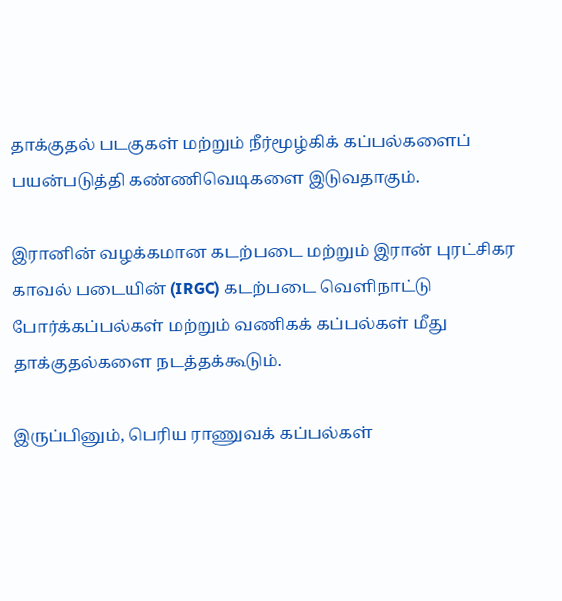தாக்குதல் படகுகள் மற்றும் நீர்மூழ்கிக் கப்பல்களைப் பயன்படுத்தி கண்ணிவெடிகளை இடுவதாகும்.

இரானின் வழக்கமான கடற்படை மற்றும் இரான் புரட்சிகர காவல் படையின் (IRGC) கடற்படை வெளிநாட்டு போர்க்கப்பல்கள் மற்றும் வணிகக் கப்பல்கள் மீது தாக்குதல்களை நடத்தக்கூடும்.

இருப்பினும், பெரிய ராணுவக் கப்பல்கள்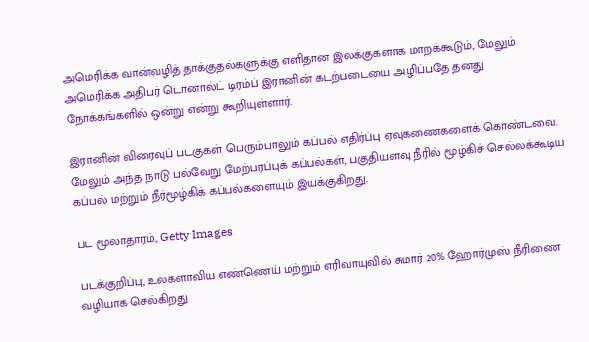அமெரிக்க வான்வழித் தாக்குதல்களுக்கு எளிதான இலக்குகளாக மாறக்கூடும், மேலும் அமெரிக்க அதிபர் டொனால்ட் டிரம்ப் இரானின் கடற்படையை அழிப்பதே தனது நோக்கங்களில் ஒன்று என்று கூறியுள்ளார்.

இரானின் விரைவுப் படகுகள் பெரும்பாலும் கப்பல் எதிர்ப்பு ஏவுகணைகளைக் கொண்டவை. மேலும் அந்த நாடு பல்வேறு மேற்பரப்புக் கப்பல்கள், பகுதியளவு நீரில் மூழ்கிச் செல்லக்கூடிய கப்பல் மற்றும் நீர்மூழ்கிக் கப்பல்களையும் இயக்குகிறது.

பட மூலாதாரம், Getty Images

படக்குறிப்பு, உலகளாவிய எண்ணெய் மற்றும் எரிவாயுவில் சுமார் 20% ஹோர்முஸ் நீரிணை வழியாக செல்கிறது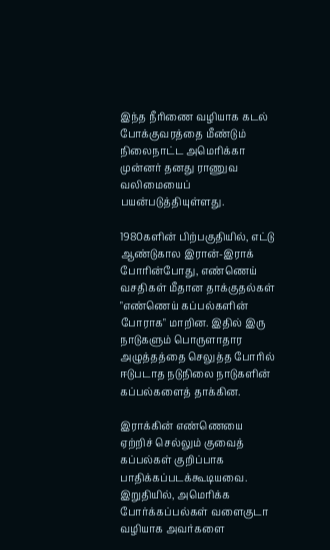இந்த நீரிணை வழியாக கடல் போக்குவரத்தை மீண்டும் நிலைநாட்ட அமெரிக்கா முன்னர் தனது ராணுவ வலிமையைப் பயன்படுத்தியுள்ளது.

1980களின் பிற்பகுதியில், எட்டு ஆண்டுகால இரான்-இராக் போரின்போது, எண்ணெய் வசதிகள் மீதான தாக்குதல்கள் "எண்ணெய் கப்பல்களின் போராக" மாறின. இதில் இரு நாடுகளும் பொருளாதார அழுத்தத்தை செலுத்த போரில் ஈடுபடாத நடுநிலை நாடுகளின் கப்பல்களைத் தாக்கின.

இராக்கின் எண்ணெயை ஏற்றிச் செல்லும் குவைத் கப்பல்கள் குறிப்பாக பாதிக்கப்படக்கூடியவை. இறுதியில், அமெரிக்க போர்க்கப்பல்கள் வளைகுடா வழியாக அவர்களை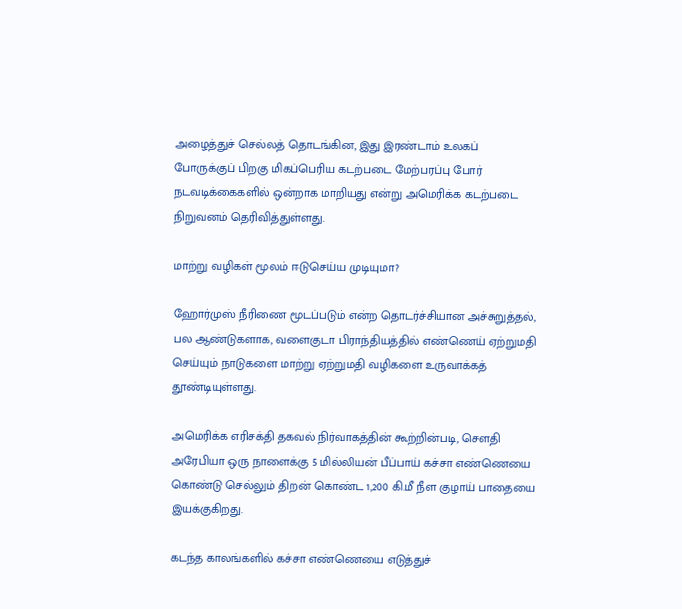அழைத்துச் செல்லத் தொடங்கின, இது இரண்டாம் உலகப் போருக்குப் பிறகு மிகப்பெரிய கடற்படை மேற்பரப்பு போர் நடவடிக்கைகளில் ஒன்றாக மாறியது என்று அமெரிக்க கடற்படை நிறுவனம் தெரிவித்துள்ளது.

மாற்று வழிகள் மூலம் ஈடுசெய்ய முடியுமா?

ஹோர்முஸ் நீரிணை மூடப்படும் என்ற தொடர்ச்சியான அச்சுறுத்தல், பல ஆண்டுகளாக, வளைகுடா பிராந்தியத்தில் எண்ணெய் ஏற்றுமதி செய்யும் நாடுகளை மாற்று ஏற்றுமதி வழிகளை உருவாக்கத் தூண்டியுள்ளது.

அமெரிக்க எரிசக்தி தகவல் நிர்வாகத்தின் கூற்றின்படி, செளதி அரேபியா ஒரு நாளைக்கு 5 மில்லியன் பீப்பாய் கச்சா எண்ணெயை கொண்டு செல்லும் திறன் கொண்ட 1,200 கி.மீ நீள குழாய் பாதையை இயக்குகிறது.

கடந்த காலங்களில் கச்சா எண்ணெயை எடுத்துச்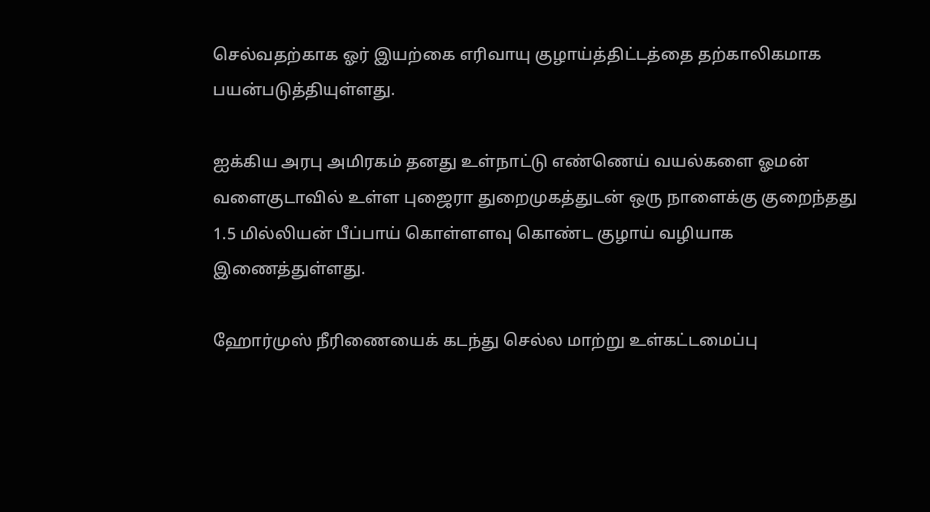செல்வதற்காக ஓர் இயற்கை எரிவாயு குழாய்த்திட்டத்தை தற்காலிகமாக பயன்படுத்தியுள்ளது.

ஐக்கிய அரபு அமிரகம் தனது உள்நாட்டு எண்ணெய் வயல்களை ஓமன் வளைகுடாவில் உள்ள புஜைரா துறைமுகத்துடன் ஒரு நாளைக்கு குறைந்தது 1.5 மில்லியன் பீப்பாய் கொள்ளளவு கொண்ட குழாய் வழியாக இணைத்துள்ளது.

ஹோர்முஸ் நீரிணையைக் கடந்து செல்ல மாற்று உள்கட்டமைப்பு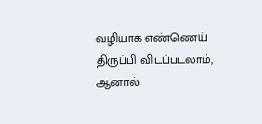வழியாக எண்ணெய் திருப்பி விடப்படலாம், ஆனால்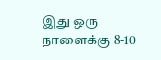இது ஒரு நாளைக்கு 8-10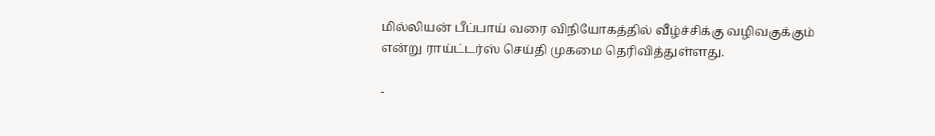மில்லியன் பீப்பாய் வரை விநியோகத்தில் வீழ்ச்சிக்கு வழிவகுக்கும் என்று ராய்ட்டர்ஸ் செய்தி முகமை தெரிவித்துள்ளது.

-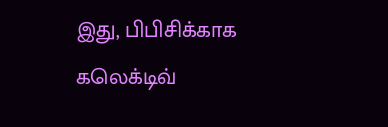இது, பிபிசிக்காக கலெக்டிவ்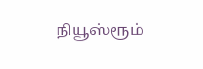நியூஸ்ரூம்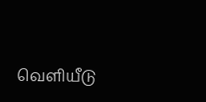வெளியீடு